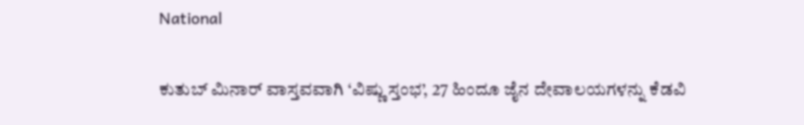National

ಕುತುಬ್ ಮಿನಾರ್ ವಾಸ್ತವವಾಗಿ ‘ವಿಷ್ಣು ಸ್ತಂಭ’, 27 ಹಿಂದೂ ಜೈನ ದೇವಾಲಯಗಳನ್ನು ಕೆಡವಿ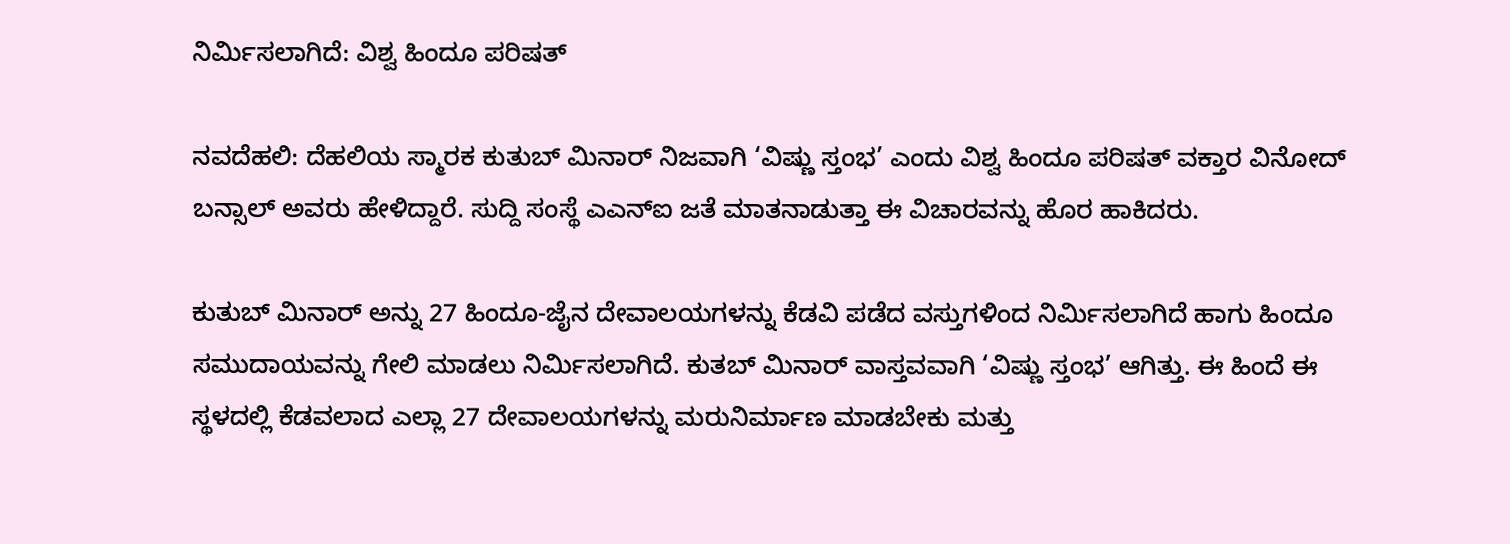ನಿರ್ಮಿಸಲಾಗಿದೆ: ವಿಶ್ವ ಹಿಂದೂ ಪರಿಷತ್

ನವದೆಹಲಿ: ದೆಹಲಿಯ ಸ್ಮಾರಕ ಕುತುಬ್ ಮಿನಾರ್ ನಿಜವಾಗಿ ‘ವಿಷ್ಣು ಸ್ತಂಭ’ ಎಂದು ವಿಶ್ವ ಹಿಂದೂ ಪರಿಷತ್ ವಕ್ತಾರ ವಿನೋದ್ ಬನ್ಸಾಲ್ ಅವರು ಹೇಳಿದ್ದಾರೆ. ಸುದ್ದಿ ಸಂಸ್ಥೆ ಎಎನ್‌ಐ ಜತೆ ಮಾತನಾಡುತ್ತಾ ಈ ವಿಚಾರವನ್ನು ಹೊರ ಹಾಕಿದರು.

ಕುತುಬ್ ಮಿನಾರ್ ಅನ್ನು 27 ಹಿಂದೂ-ಜೈನ ದೇವಾಲಯಗಳನ್ನು ಕೆಡವಿ ಪಡೆದ ವಸ್ತುಗಳಿಂದ ನಿರ್ಮಿಸಲಾಗಿದೆ ಹಾಗು ಹಿಂದೂ ಸಮುದಾಯವನ್ನು ಗೇಲಿ ಮಾಡಲು ನಿರ್ಮಿಸಲಾಗಿದೆ. ಕುತಬ್ ಮಿನಾರ್ ವಾಸ್ತವವಾಗಿ ‘ವಿಷ್ಣು ಸ್ತಂಭ’ ಆಗಿತ್ತು. ಈ ಹಿಂದೆ ಈ ಸ್ಥಳದಲ್ಲಿ ಕೆಡವಲಾದ ಎಲ್ಲಾ 27 ದೇವಾಲಯಗಳನ್ನು ಮರುನಿರ್ಮಾಣ ಮಾಡಬೇಕು ಮತ್ತು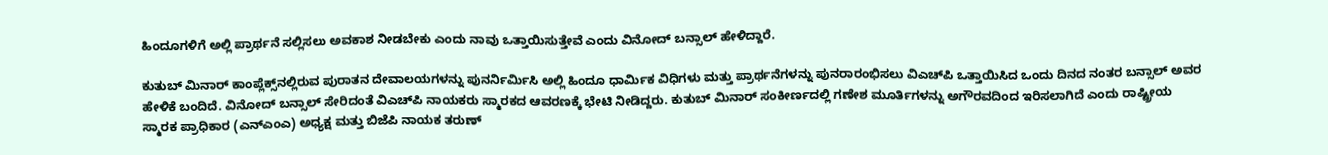ಹಿಂದೂಗಳಿಗೆ ಅಲ್ಲಿ ಪ್ರಾರ್ಥನೆ ಸಲ್ಲಿಸಲು ಅವಕಾಶ ನೀಡಬೇಕು ಎಂದು ನಾವು ಒತ್ತಾಯಿಸುತ್ತೇವೆ ಎಂದು ವಿನೋದ್ ಬನ್ಸಾಲ್ ಹೇಳಿದ್ದಾರೆ.

ಕುತುಬ್ ಮಿನಾರ್ ಕಾಂಪ್ಲೆಕ್ಸ್‌ನಲ್ಲಿರುವ ಪುರಾತನ ದೇವಾಲಯಗಳನ್ನು ಪುನರ್ನಿರ್ಮಿಸಿ ಅಲ್ಲಿ ಹಿಂದೂ ಧಾರ್ಮಿಕ ವಿಧಿಗಳು ಮತ್ತು ಪ್ರಾರ್ಥನೆಗಳನ್ನು ಪುನರಾರಂಭಿಸಲು ವಿಎಚ್‌ಪಿ ಒತ್ತಾಯಿಸಿದ ಒಂದು ದಿನದ ನಂತರ ಬನ್ಸಾಲ್ ಅವರ ಹೇಳಿಕೆ ಬಂದಿದೆ. ವಿನೋದ್ ಬನ್ಸಾಲ್ ಸೇರಿದಂತೆ ವಿಎಚ್‌ಪಿ ನಾಯಕರು ಸ್ಮಾರಕದ ಆವರಣಕ್ಕೆ ಭೇಟಿ ನೀಡಿದ್ದರು. ಕುತುಬ್ ಮಿನಾರ್ ಸಂಕೀರ್ಣದಲ್ಲಿ ಗಣೇಶ ಮೂರ್ತಿಗಳನ್ನು ಅಗೌರವದಿಂದ ಇರಿಸಲಾಗಿದೆ ಎಂದು ರಾಷ್ಟ್ರೀಯ ಸ್ಮಾರಕ ಪ್ರಾಧಿಕಾರ (ಎನ್‌ಎಂಎ) ಅಧ್ಯಕ್ಷ ಮತ್ತು ಬಿಜೆಪಿ ನಾಯಕ ತರುಣ್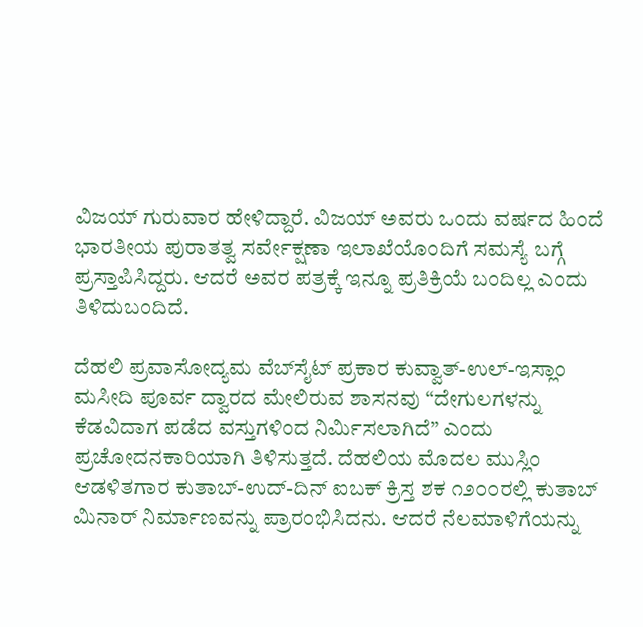ವಿಜಯ್ ಗುರುವಾರ ಹೇಳಿದ್ದಾರೆ. ವಿಜಯ್ ಅವರು ಒಂದು ವರ್ಷದ ಹಿಂದೆ ಭಾರತೀಯ ಪುರಾತತ್ವ ಸರ್ವೇಕ್ಷಣಾ ಇಲಾಖೆಯೊಂದಿಗೆ ಸಮಸ್ಯೆ ಬಗ್ಗೆ ಪ್ರಸ್ತಾಪಿಸಿದ್ದರು. ಆದರೆ ಅವರ ಪತ್ರಕ್ಕೆ ಇನ್ನೂ ಪ್ರತಿಕ್ರಿಯೆ ಬಂದಿಲ್ಲ ಎಂದು ತಿಳಿದುಬಂದಿದೆ.

ದೆಹಲಿ ಪ್ರವಾಸೋದ್ಯಮ ವೆಬ್‌ಸೈಟ್ ಪ್ರಕಾರ ಕುವ್ವಾತ್-ಉಲ್-ಇಸ್ಲಾಂ ಮಸೀದಿ ಪೂರ್ವ ದ್ವಾರದ ಮೇಲಿರುವ ಶಾಸನವು “ದೇಗುಲಗಳನ್ನು ಕೆಡವಿದಾಗ ಪಡೆದ ವಸ್ತುಗಳಿಂದ ನಿರ್ಮಿಸಲಾಗಿದೆ” ಎಂದು ಪ್ರಚೋದನಕಾರಿಯಾಗಿ ತಿಳಿಸುತ್ತದೆ. ದೆಹಲಿಯ ಮೊದಲ ಮುಸ್ಲಿಂ ಆಡಳಿತಗಾರ ಕುತಾಬ್-ಉದ್-ದಿನ್ ಐಬಕ್ ಕ್ರಿಸ್ತ ಶಕ ೧೨೦೦ರಲ್ಲಿ ಕುತಾಬ್ ಮಿನಾರ್ ನಿರ್ಮಾಣವನ್ನು ಪ್ರಾರಂಭಿಸಿದನು. ಆದರೆ ನೆಲಮಾಳಿಗೆಯನ್ನು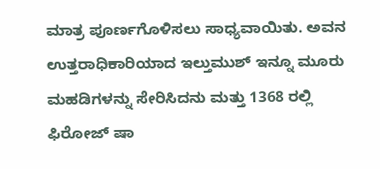ಮಾತ್ರ ಪೂರ್ಣಗೊಳಿಸಲು ಸಾಧ್ಯವಾಯಿತು. ಅವನ ಉತ್ತರಾಧಿಕಾರಿಯಾದ ಇಲ್ತುಮುಶ್ ಇನ್ನೂ ಮೂರು ಮಹಡಿಗಳನ್ನು ಸೇರಿಸಿದನು ಮತ್ತು 1368 ರಲ್ಲಿ ಫಿರೋಜ್ ಷಾ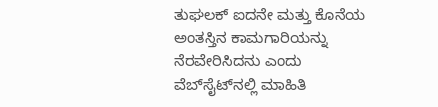ತುಘಲಕ್ ಐದನೇ ಮತ್ತು ಕೊನೆಯ ಅಂತಸ್ತಿನ ಕಾಮಗಾರಿಯನ್ನು ನೆರವೇರಿಸಿದನು ಎಂದು ವೆಬ್‌ಸೈಟ್‌ನಲ್ಲಿ ಮಾಹಿತಿ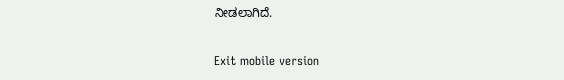ನೀಡಲಾಗಿದೆ.

Exit mobile version